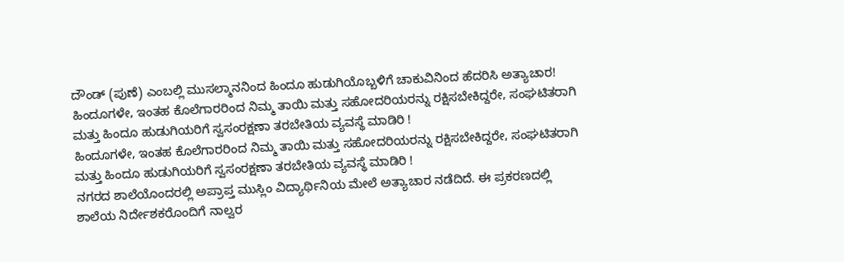ದೌಂಡ್ (ಪುಣೆ) ಎಂಬಲ್ಲಿ ಮುಸಲ್ಮಾನನಿಂದ ಹಿಂದೂ ಹುಡುಗಿಯೊಬ್ಬಳಿಗೆ ಚಾಕುವಿನಿಂದ ಹೆದರಿಸಿ ಅತ್ಯಾಚಾರ!
ಹಿಂದೂಗಳೇ, ಇಂತಹ ಕೊಲೆಗಾರರಿಂದ ನಿಮ್ಮ ತಾಯಿ ಮತ್ತು ಸಹೋದರಿಯರನ್ನು ರಕ್ಷಿಸಬೇಕಿದ್ದರೇ, ಸಂಘಟಿತರಾಗಿ ಮತ್ತು ಹಿಂದೂ ಹುಡುಗಿಯರಿಗೆ ಸ್ವಸಂರಕ್ಷಣಾ ತರಬೇತಿಯ ವ್ಯವಸ್ಥೆ ಮಾಡಿರಿ !
ಹಿಂದೂಗಳೇ, ಇಂತಹ ಕೊಲೆಗಾರರಿಂದ ನಿಮ್ಮ ತಾಯಿ ಮತ್ತು ಸಹೋದರಿಯರನ್ನು ರಕ್ಷಿಸಬೇಕಿದ್ದರೇ, ಸಂಘಟಿತರಾಗಿ ಮತ್ತು ಹಿಂದೂ ಹುಡುಗಿಯರಿಗೆ ಸ್ವಸಂರಕ್ಷಣಾ ತರಬೇತಿಯ ವ್ಯವಸ್ಥೆ ಮಾಡಿರಿ !
ನಗರದ ಶಾಲೆಯೊಂದರಲ್ಲಿ ಅಪ್ರಾಪ್ತ ಮುಸ್ಲಿಂ ವಿದ್ಯಾರ್ಥಿನಿಯ ಮೇಲೆ ಅತ್ಯಾಚಾರ ನಡೆದಿದೆ. ಈ ಪ್ರಕರಣದಲ್ಲಿ ಶಾಲೆಯ ನಿರ್ದೇಶಕರೊಂದಿಗೆ ನಾಲ್ವರ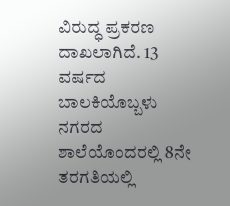ವಿರುದ್ಧ ಪ್ರಕರಣ ದಾಖಲಾಗಿದೆ. 13 ವರ್ಷದ ಬಾಲಕಿಯೊಬ್ಬಳು ನಗರದ ಶಾಲೆಯೊಂದರಲ್ಲಿ 8ನೇ ತರಗತಿಯಲ್ಲಿ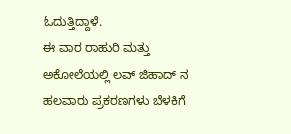ಓದುತ್ತಿದ್ದಾಳೆ.
ಈ ವಾರ ರಾಹುರಿ ಮತ್ತು ಅಕೋಲೆಯಲ್ಲಿ ಲವ್ ಜಿಹಾದ್ ನ ಹಲವಾರು ಪ್ರಕರಣಗಳು ಬೆಳಕಿಗೆ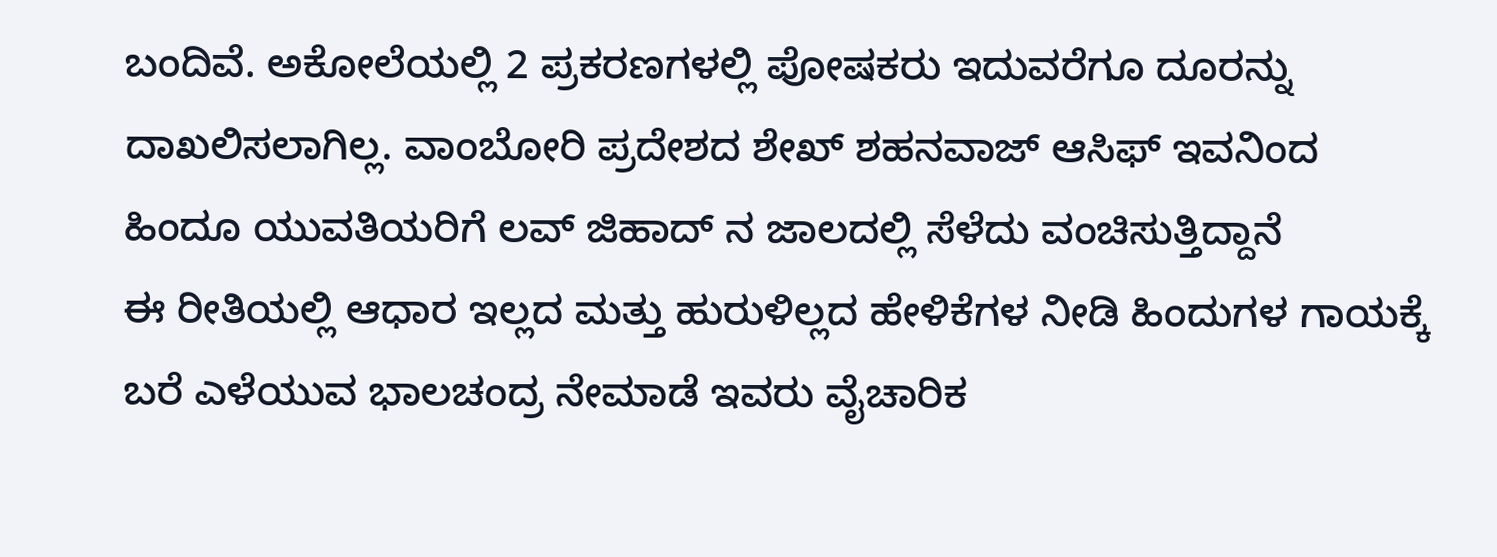ಬಂದಿವೆ. ಅಕೋಲೆಯಲ್ಲಿ 2 ಪ್ರಕರಣಗಳಲ್ಲಿ ಪೋಷಕರು ಇದುವರೆಗೂ ದೂರನ್ನು ದಾಖಲಿಸಲಾಗಿಲ್ಲ. ವಾಂಬೋರಿ ಪ್ರದೇಶದ ಶೇಖ್ ಶಹನವಾಜ್ ಆಸಿಫ್ ಇವನಿಂದ ಹಿಂದೂ ಯುವತಿಯರಿಗೆ ಲವ್ ಜಿಹಾದ್ ನ ಜಾಲದಲ್ಲಿ ಸೆಳೆದು ವಂಚಿಸುತ್ತಿದ್ದಾನೆ
ಈ ರೀತಿಯಲ್ಲಿ ಆಧಾರ ಇಲ್ಲದ ಮತ್ತು ಹುರುಳಿಲ್ಲದ ಹೇಳಿಕೆಗಳ ನೀಡಿ ಹಿಂದುಗಳ ಗಾಯಕ್ಕೆ ಬರೆ ಎಳೆಯುವ ಭಾಲಚಂದ್ರ ನೇಮಾಡೆ ಇವರು ವೈಚಾರಿಕ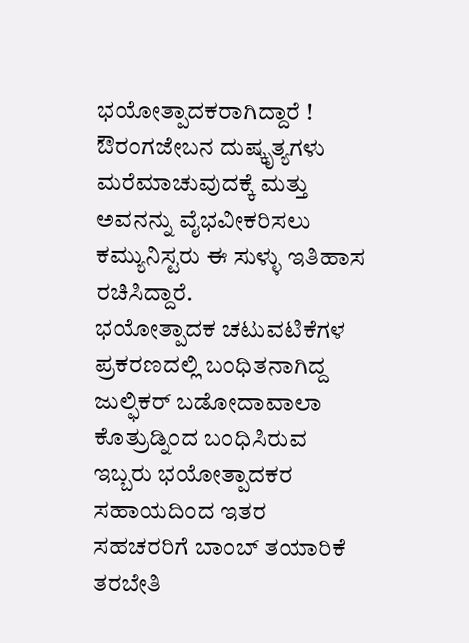ಭಯೋತ್ಪಾದಕರಾಗಿದ್ದಾರೆ ! ಔರಂಗಜೇಬನ ದುಷ್ಕೃತ್ಯಗಳು ಮರೆಮಾಚುವುದಕ್ಕೆ ಮತ್ತು ಅವನನ್ನು ವೈಭವೀಕರಿಸಲು ಕಮ್ಯುನಿಸ್ಟರು ಈ ಸುಳ್ಳು ಇತಿಹಾಸ ರಚಿಸಿದ್ದಾರೆ.
ಭಯೋತ್ಪಾದಕ ಚಟುವಟಿಕೆಗಳ ಪ್ರಕರಣದಲ್ಲಿ ಬಂಧಿತನಾಗಿದ್ದ ಜುಲ್ಫಿಕರ್ ಬಡೋದಾವಾಲಾ ಕೊತ್ರುಡ್ನಿಂದ ಬಂಧಿಸಿರುವ ಇಬ್ಬರು ಭಯೋತ್ಪಾದಕರ ಸಹಾಯದಿಂದ ಇತರ ಸಹಚರರಿಗೆ ಬಾಂಬ್ ತಯಾರಿಕೆ ತರಬೇತಿ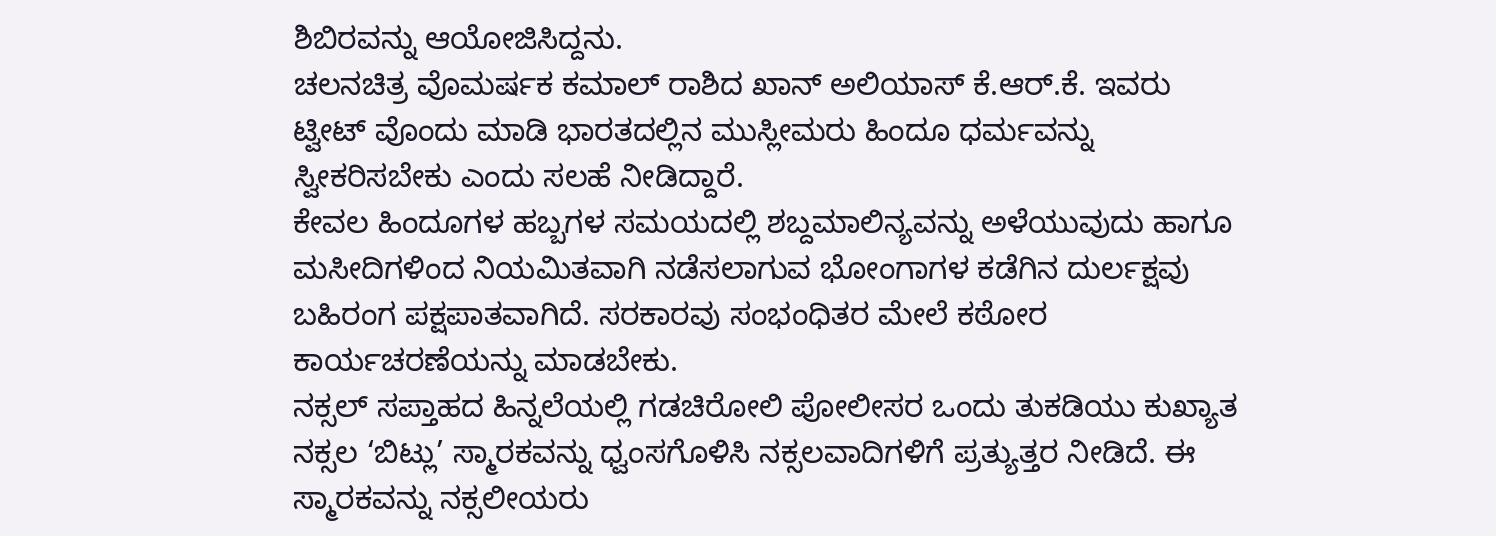ಶಿಬಿರವನ್ನು ಆಯೋಜಿಸಿದ್ದನು.
ಚಲನಚಿತ್ರ ವೊಮರ್ಷಕ ಕಮಾಲ್ ರಾಶಿದ ಖಾನ್ ಅಲಿಯಾಸ್ ಕೆ.ಆರ್.ಕೆ. ಇವರು ಟ್ವೀಟ್ ವೊಂದು ಮಾಡಿ ಭಾರತದಲ್ಲಿನ ಮುಸ್ಲೀಮರು ಹಿಂದೂ ಧರ್ಮವನ್ನು ಸ್ವೀಕರಿಸಬೇಕು ಎಂದು ಸಲಹೆ ನೀಡಿದ್ದಾರೆ.
ಕೇವಲ ಹಿಂದೂಗಳ ಹಬ್ಬಗಳ ಸಮಯದಲ್ಲಿ ಶಬ್ದಮಾಲಿನ್ಯವನ್ನು ಅಳೆಯುವುದು ಹಾಗೂ ಮಸೀದಿಗಳಿಂದ ನಿಯಮಿತವಾಗಿ ನಡೆಸಲಾಗುವ ಭೋಂಗಾಗಳ ಕಡೆಗಿನ ದುರ್ಲಕ್ಷವು ಬಹಿರಂಗ ಪಕ್ಷಪಾತವಾಗಿದೆ. ಸರಕಾರವು ಸಂಭಂಧಿತರ ಮೇಲೆ ಕಠೋರ ಕಾರ್ಯಚರಣೆಯನ್ನು ಮಾಡಬೇಕು.
ನಕ್ಸಲ್ ಸಪ್ತಾಹದ ಹಿನ್ನಲೆಯಲ್ಲಿ ಗಡಚಿರೋಲಿ ಪೋಲೀಸರ ಒಂದು ತುಕಡಿಯು ಕುಖ್ಯಾತ ನಕ್ಸಲ ‘ಬಿಟ್ಲು’ ಸ್ಮಾರಕವನ್ನು ಧ್ವಂಸಗೊಳಿಸಿ ನಕ್ಸಲವಾದಿಗಳಿಗೆ ಪ್ರತ್ಯುತ್ತರ ನೀಡಿದೆ. ಈ ಸ್ಮಾರಕವನ್ನು ನಕ್ಸಲೀಯರು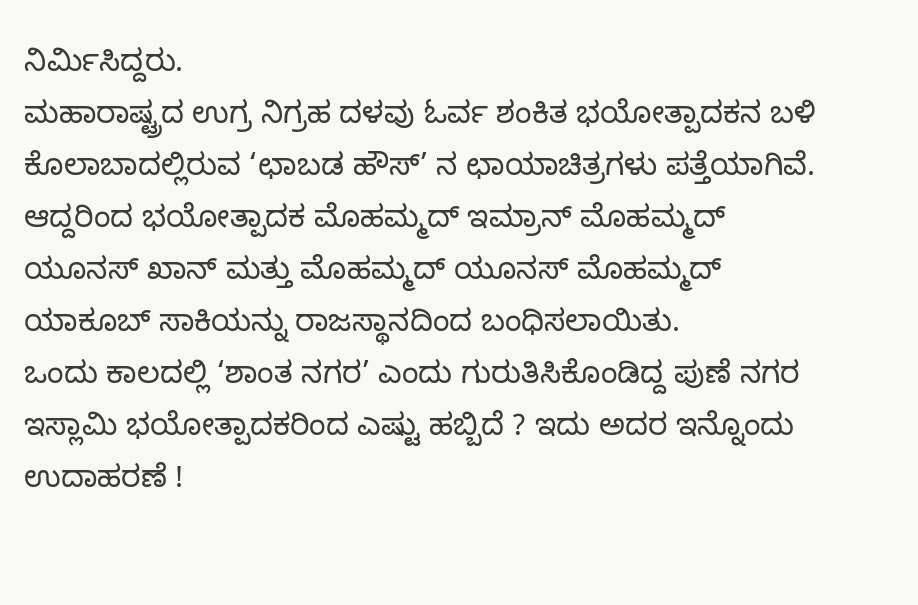ನಿರ್ಮಿಸಿದ್ದರು.
ಮಹಾರಾಷ್ಟ್ರದ ಉಗ್ರ ನಿಗ್ರಹ ದಳವು ಓರ್ವ ಶಂಕಿತ ಭಯೋತ್ಪಾದಕನ ಬಳಿ ಕೊಲಾಬಾದಲ್ಲಿರುವ ‘ಛಾಬಡ ಹೌಸ್’ ನ ಛಾಯಾಚಿತ್ರಗಳು ಪತ್ತೆಯಾಗಿವೆ. ಆದ್ದರಿಂದ ಭಯೋತ್ಪಾದಕ ಮೊಹಮ್ಮದ್ ಇಮ್ರಾನ್ ಮೊಹಮ್ಮದ್ ಯೂನಸ್ ಖಾನ್ ಮತ್ತು ಮೊಹಮ್ಮದ್ ಯೂನಸ್ ಮೊಹಮ್ಮದ್ ಯಾಕೂಬ್ ಸಾಕಿಯನ್ನು ರಾಜಸ್ಥಾನದಿಂದ ಬಂಧಿಸಲಾಯಿತು.
ಒಂದು ಕಾಲದಲ್ಲಿ ‘ಶಾಂತ ನಗರ’ ಎಂದು ಗುರುತಿಸಿಕೊಂಡಿದ್ದ ಪುಣೆ ನಗರ ಇಸ್ಲಾಮಿ ಭಯೋತ್ಪಾದಕರಿಂದ ಎಷ್ಟು ಹಬ್ಬಿದೆ ? ಇದು ಅದರ ಇನ್ನೊಂದು ಉದಾಹರಣೆ !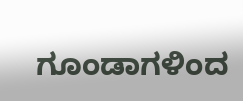ಗೂಂಡಾಗಳಿಂದ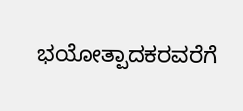ಭಯೋತ್ಪಾದಕರವರೆಗೆ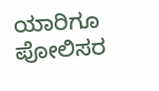ಯಾರಿಗೂ ಪೋಲಿಸರ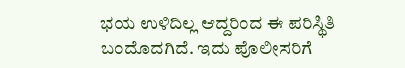ಭಯ ಉಳಿದಿಲ್ಲ ಆದ್ದರಿಂದ ಈ ಪರಿಸ್ಥಿತಿ ಬಂದೊದಗಿದೆ. ಇದು ಪೊಲೀಸರಿಗೆ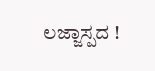ಲಜ್ಜಾಸ್ಪದ !